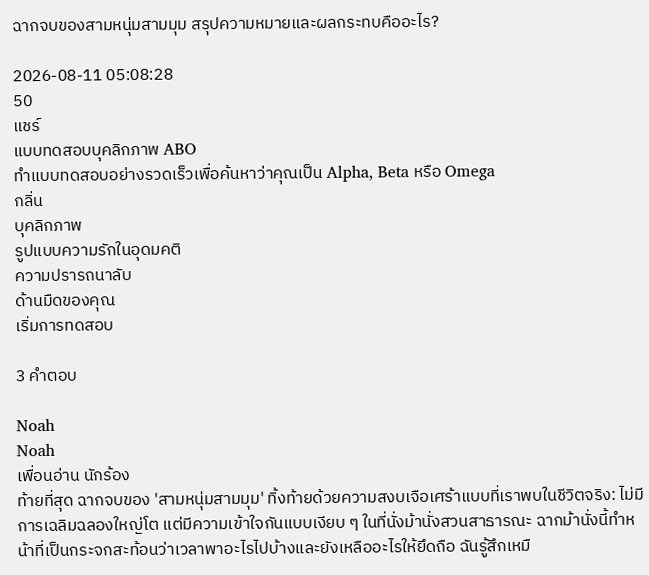ฉากจบของสามหนุ่มสามมุม สรุปความหมายและผลกระทบคืออะไร?

2026-08-11 05:08:28
50
แชร์
แบบทดสอบบุคลิกภาพ ABO
ทำแบบทดสอบอย่างรวดเร็วเพื่อค้นหาว่าคุณเป็น Alpha, Beta หรือ Omega
กลิ่น
บุคลิกภาพ
รูปแบบความรักในอุดมคติ
ความปรารถนาลับ
ด้านมืดของคุณ
เริ่มการทดสอบ

3 คำตอบ

Noah
Noah
เพื่อนอ่าน นักร้อง
ท้ายที่สุด ฉากจบของ 'สามหนุ่มสามมุม' ทิ้งท้ายด้วยความสงบเจือเศร้าแบบที่เราพบในชีวิตจริง: ไม่มีการเฉลิมฉลองใหญ่โต แต่มีความเข้าใจกันแบบเงียบ ๆ ในที่นั่งม้านั่งสวนสาธารณะ ฉากม้านั่งนี้ทำหน้าที่เป็นกระจกสะท้อนว่าเวลาพาอะไรไปบ้างและยังเหลืออะไรให้ยึดถือ ฉันรู้สึกเหมื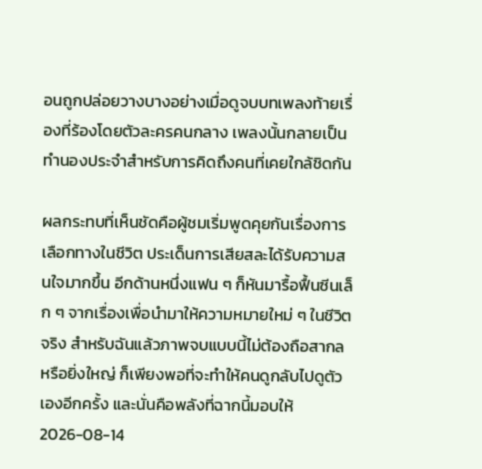อนถูกปล่อยวางบางอย่างเมื่อดูจบบทเพลงท้ายเรื่องที่ร้องโดยตัวละครคนกลาง เพลงนั้นกลายเป็นทำนองประจำสำหรับการคิดถึงคนที่เคยใกล้ชิดกัน

ผลกระทบที่เห็นชัดคือผู้ชมเริ่มพูดคุยกันเรื่องการเลือกทางในชีวิต ประเด็นการเสียสละได้รับความสนใจมากขึ้น อีกด้านหนึ่งแฟน ๆ ก็หันมารื้อฟื้นซีนเล็ก ๆ จากเรื่องเพื่อนำมาให้ความหมายใหม่ ๆ ในชีวิตจริง สำหรับฉันแล้วภาพจบแบบนี้ไม่ต้องถือสากลหรือยิ่งใหญ่ ก็เพียงพอที่จะทำให้คนดูกลับไปดูตัวเองอีกครั้ง และนั่นคือพลังที่ฉากนี้มอบให้
2026-08-14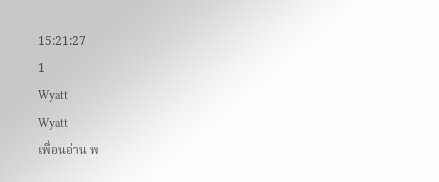15:21:27
1
Wyatt
Wyatt
เพื่อนอ่าน พ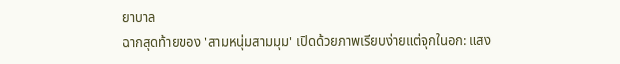ยาบาล
ฉากสุดท้ายของ 'สามหนุ่มสามมุม' เปิดด้วยภาพเรียบง่ายแต่จุกในอก: แสง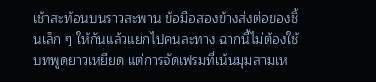เช้าสะท้อนบนราวสะพาน ข้อมือสองข้างส่งต่อของชิ้นเล็ก ๆ ให้กันแล้วแยกไปคนละทาง ฉากนี้ไม่ต้องใช้บทพูดยาวเหยียด แต่การจัดเฟรมที่เน้นมุมสามเห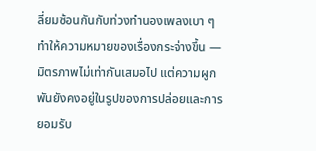ลี่ยมซ้อนกันกับท่วงทำนองเพลงเบา ๆ ทำให้ความหมายของเรื่องกระจ่างขึ้น — มิตรภาพไม่เท่ากันเสมอไป แต่ความผูกพันยังคงอยู่ในรูปของการปล่อยและการยอมรับ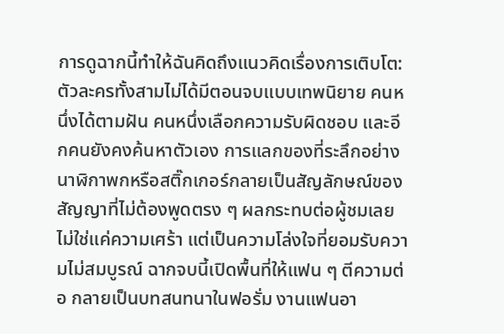การดูฉากนี้ทำให้ฉันคิดถึงแนวคิดเรื่องการเติบโต: ตัวละครทั้งสามไม่ได้มีตอนจบแบบเทพนิยาย คนหนึ่งได้ตามฝัน คนหนึ่งเลือกความรับผิดชอบ และอีกคนยังคงค้นหาตัวเอง การแลกของที่ระลึกอย่างนาฬิกาพกหรือสติ๊กเกอร์กลายเป็นสัญลักษณ์ของสัญญาที่ไม่ต้องพูดตรง ๆ ผลกระทบต่อผู้ชมเลยไม่ใช่แค่ความเศร้า แต่เป็นความโล่งใจที่ยอมรับความไม่สมบูรณ์ ฉากจบนี้เปิดพื้นที่ให้แฟน ๆ ตีความต่อ กลายเป็นบทสนทนาในฟอรั่ม งานแฟนอา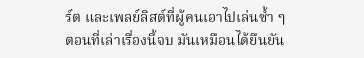ร์ต และเพลย์ลิสต์ที่ผู้คนเอาไปเล่นซ้ำ ๆ ตอนที่เล่าเรื่องนี้จบ มันเหมือนได้ยืนยัน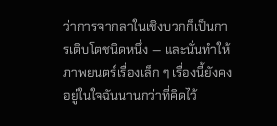ว่าการจากลาในเชิงบวกก็เป็นการเติบโตชนิดหนึ่ง — และนั่นทำให้ภาพยนตร์เรื่องเล็ก ๆ เรื่องนี้ยังคงอยู่ในใจฉันนานกว่าที่คิดไว้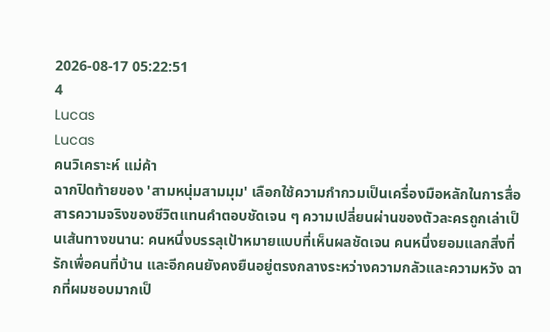2026-08-17 05:22:51
4
Lucas
Lucas
คนวิเคราะห์ แม่ค้า
ฉากปิดท้ายของ 'สามหนุ่มสามมุม' เลือกใช้ความกำกวมเป็นเครื่องมือหลักในการสื่อสารความจริงของชีวิตแทนคำตอบชัดเจน ๆ ความเปลี่ยนผ่านของตัวละครถูกเล่าเป็นเส้นทางขนาน: คนหนึ่งบรรลุเป้าหมายแบบที่เห็นผลชัดเจน คนหนึ่งยอมแลกสิ่งที่รักเพื่อคนที่บ้าน และอีกคนยังคงยืนอยู่ตรงกลางระหว่างความกลัวและความหวัง ฉากที่ผมชอบมากเป็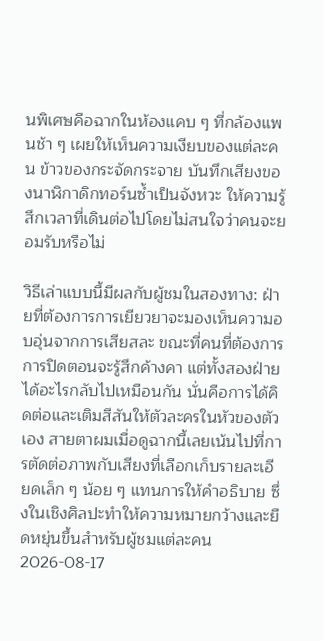นพิเศษคือฉากในห้องแคบ ๆ ที่กล้องแพนช้า ๆ เผยให้เห็นความเงียบของแต่ละคน ข้าวของกระจัดกระจาย บันทึกเสียงของนาฬิกาดิกทอร์นซ้ำเป็นจังหวะ ให้ความรู้สึกเวลาที่เดินต่อไปโดยไม่สนใจว่าคนจะยอมรับหรือไม่

วิธีเล่าแบบนี้มีผลกับผู้ชมในสองทาง: ฝ่ายที่ต้องการการเยียวยาจะมองเห็นความอบอุ่นจากการเสียสละ ขณะที่คนที่ต้องการการปิดตอนจะรู้สึกค้างคา แต่ทั้งสองฝ่ายได้อะไรกลับไปเหมือนกัน นั่นคือการได้คิดต่อและเติมสีสันให้ตัวละครในหัวของตัวเอง สายตาผมเมื่อดูฉากนี้เลยเน้นไปที่การตัดต่อภาพกับเสียงที่เลือกเก็บรายละเอียดเล็ก ๆ น้อย ๆ แทนการให้คำอธิบาย ซึ่งในเชิงศิลปะทำให้ความหมายกว้างและยืดหยุ่นขึ้นสำหรับผู้ชมแต่ละคน
2026-08-17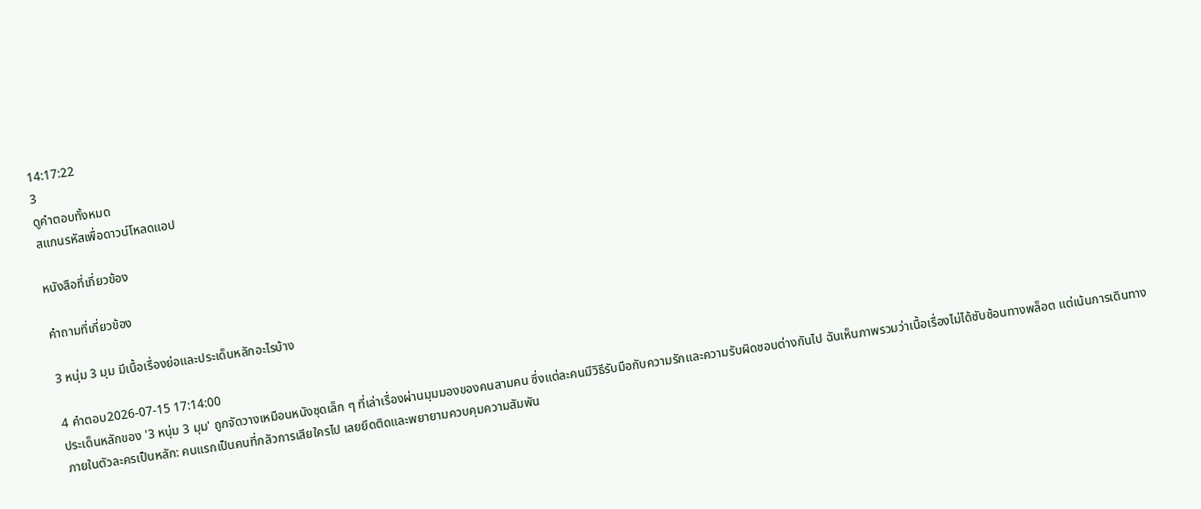14:17:22
3
ดูคำตอบทั้งหมด
สแกนรหัสเพื่อดาวน์โหลดแอป

หนังสือที่เกี่ยวข้อง

คำถามที่เกี่ยวข้อง

3 หนุ่ม 3 มุม มีเนื้อเรื่องย่อและประเด็นหลักอะไรบ้าง

4 คำตอบ2026-07-15 17:14:00
ประเด็นหลักของ '3 หนุ่ม 3 มุม' ถูกจัดวางเหมือนหนังชุดเล็ก ๆ ที่เล่าเรื่องผ่านมุมมองของคนสามคน ซึ่งแต่ละคนมีวิธีรับมือกับความรักและความรับผิดชอบต่างกันไป ฉันเห็นภาพรวมว่าเนื้อเรื่องไม่ได้ซับซ้อนทางพล็อต แต่เน้นการเดินทางภายในตัวละครเป็นหลัก: คนแรกเป็นคนที่กลัวการเสียใครไป เลยยึดติดและพยายามควบคุมความสัมพัน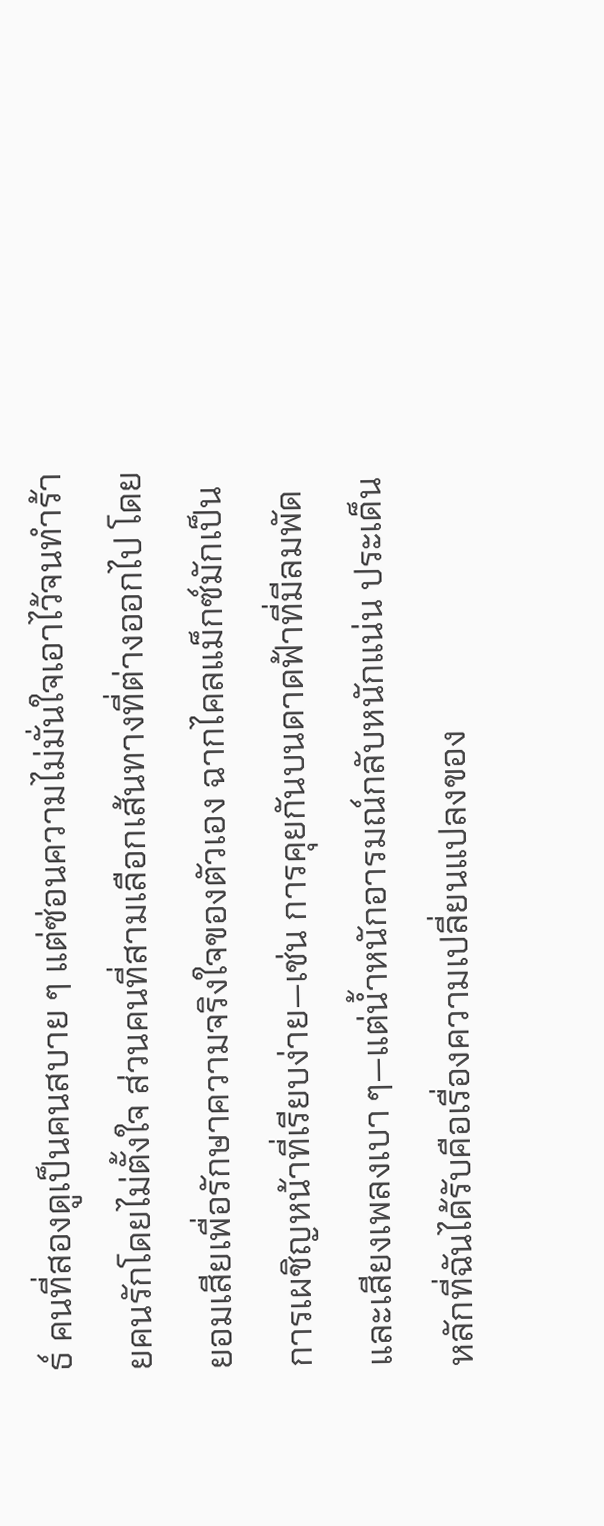ธ์ คนที่สองดูเป็นคนสบาย ๆ แต่ซ่อนความไม่มั่นใจเอาไว้จนทำร้ายคนรักโดยไม่ตั้งใจ ส่วนคนที่สามเลือกเส้นทางที่ต่างออกไป โดยยอมเสียเพื่อรักษาความจริงใจของตัวเอง ฉากไคลแม็กซ์มักเป็นการเผชิญหน้าที่เรียบง่าย—เช่น การคุยกันบนดาดฟ้าที่มีลมพัด และเสียงเพลงเบา ๆ—แต่น้ำหนักอารมณ์กลับหนักแน่น ประเด็นหลักที่ฉันได้รับคือเรื่องความเปลี่ยนแปลงของ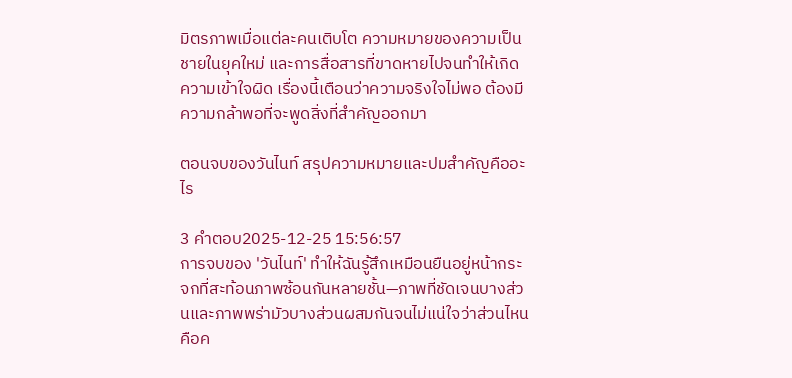มิตรภาพเมื่อแต่ละคนเติบโต ความหมายของความเป็นชายในยุคใหม่ และการสื่อสารที่ขาดหายไปจนทำให้เกิดความเข้าใจผิด เรื่องนี้เตือนว่าความจริงใจไม่พอ ต้องมีความกล้าพอที่จะพูดสิ่งที่สำคัญออกมา

ตอนจบของวันไนท์ สรุปความหมายและปมสำคัญคืออะไร

3 คำตอบ2025-12-25 15:56:57
การจบของ 'วันไนท์' ทำให้ฉันรู้สึกเหมือนยืนอยู่หน้ากระจกที่สะท้อนภาพซ้อนกันหลายชั้น—ภาพที่ชัดเจนบางส่วนและภาพพร่ามัวบางส่วนผสมกันจนไม่แน่ใจว่าส่วนไหนคือค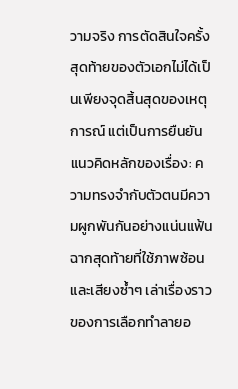วามจริง การตัดสินใจครั้งสุดท้ายของตัวเอกไม่ได้เป็นเพียงจุดสิ้นสุดของเหตุการณ์ แต่เป็นการยืนยันแนวคิดหลักของเรื่อง: ความทรงจำกับตัวตนมีความผูกพันกันอย่างแน่นแฟ้น ฉากสุดท้ายที่ใช้ภาพซ้อนและเสียงซ้ำๆ เล่าเรื่องราวของการเลือกทำลายอ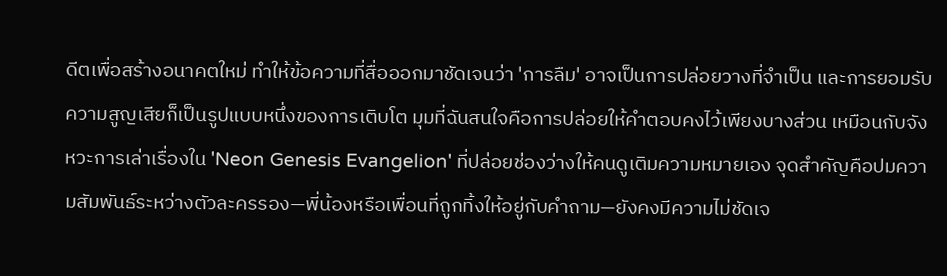ดีตเพื่อสร้างอนาคตใหม่ ทำให้ข้อความที่สื่อออกมาชัดเจนว่า 'การลืม' อาจเป็นการปล่อยวางที่จำเป็น และการยอมรับความสูญเสียก็เป็นรูปแบบหนึ่งของการเติบโต มุมที่ฉันสนใจคือการปล่อยให้คำตอบคงไว้เพียงบางส่วน เหมือนกับจังหวะการเล่าเรื่องใน 'Neon Genesis Evangelion' ที่ปล่อยช่องว่างให้คนดูเติมความหมายเอง จุดสำคัญคือปมความสัมพันธ์ระหว่างตัวละครรอง—พี่น้องหรือเพื่อนที่ถูกทิ้งให้อยู่กับคำถาม—ยังคงมีความไม่ชัดเจ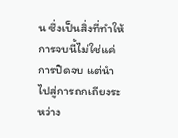น ซึ่งเป็นสิ่งที่ทำให้การจบนี้ไม่ใช่แค่การปิดจบ แต่นำไปสู่การถกเถียงระหว่าง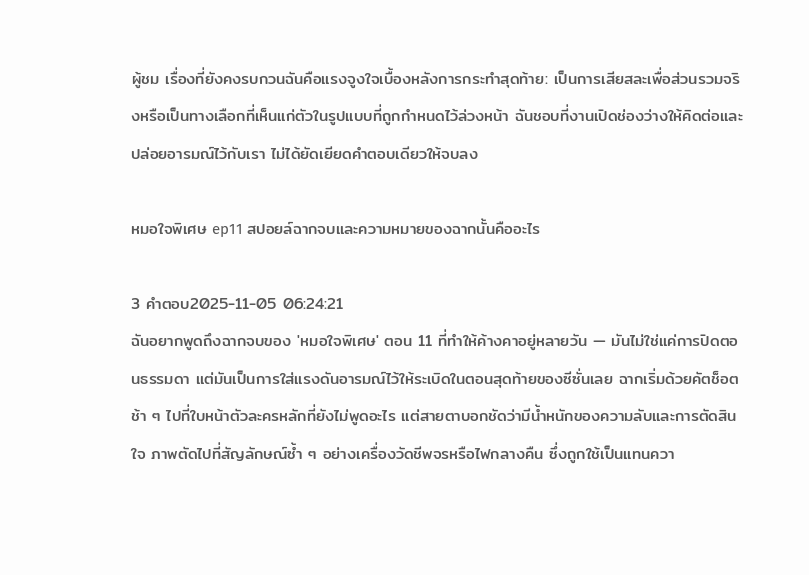ผู้ชม เรื่องที่ยังคงรบกวนฉันคือแรงจูงใจเบื้องหลังการกระทำสุดท้าย: เป็นการเสียสละเพื่อส่วนรวมจริงหรือเป็นทางเลือกที่เห็นแก่ตัวในรูปแบบที่ถูกกำหนดไว้ล่วงหน้า ฉันชอบที่งานเปิดช่องว่างให้คิดต่อและปล่อยอารมณ์ไว้กับเรา ไม่ได้ยัดเยียดคำตอบเดียวให้จบลง

หมอใจพิเศษ ep11 สปอยล์ฉากจบและความหมายของฉากนั้นคืออะไร

3 คำตอบ2025-11-05 06:24:21
ฉันอยากพูดถึงฉากจบของ 'หมอใจพิเศษ' ตอน 11 ที่ทำให้ค้างคาอยู่หลายวัน — มันไม่ใช่แค่การปิดตอนธรรมดา แต่มันเป็นการใส่แรงดันอารมณ์ไว้ให้ระเบิดในตอนสุดท้ายของซีซั่นเลย ฉากเริ่มด้วยคัตช็อตช้า ๆ ไปที่ใบหน้าตัวละครหลักที่ยังไม่พูดอะไร แต่สายตาบอกชัดว่ามีน้ำหนักของความลับและการตัดสินใจ ภาพตัดไปที่สัญลักษณ์ซ้ำ ๆ อย่างเครื่องวัดชีพจรหรือไฟกลางคืน ซึ่งถูกใช้เป็นแทนควา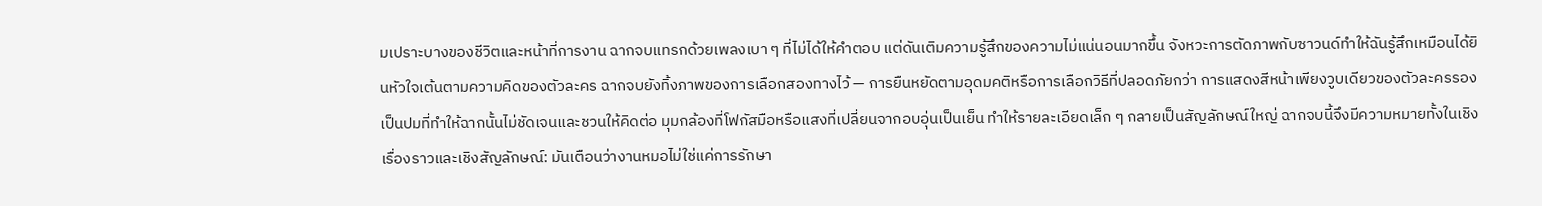มเปราะบางของชีวิตและหน้าที่การงาน ฉากจบแทรกด้วยเพลงเบา ๆ ที่ไม่ได้ให้คำตอบ แต่ดันเติมความรู้สึกของความไม่แน่นอนมากขึ้น จังหวะการตัดภาพกับซาวนด์ทำให้ฉันรู้สึกเหมือนได้ยินหัวใจเต้นตามความคิดของตัวละคร ฉากจบยังทิ้งภาพของการเลือกสองทางไว้ — การยืนหยัดตามอุดมคติหรือการเลือกวิธีที่ปลอดภัยกว่า การแสดงสีหน้าเพียงวูบเดียวของตัวละครรองเป็นปมที่ทำให้ฉากนั้นไม่ชัดเจนและชวนให้คิดต่อ มุมกล้องที่โฟกัสมือหรือแสงที่เปลี่ยนจากอบอุ่นเป็นเย็น ทำให้รายละเอียดเล็ก ๆ กลายเป็นสัญลักษณ์ใหญ่ ฉากจบนี้จึงมีความหมายทั้งในเชิงเรื่องราวและเชิงสัญลักษณ์: มันเตือนว่างานหมอไม่ใช่แค่การรักษา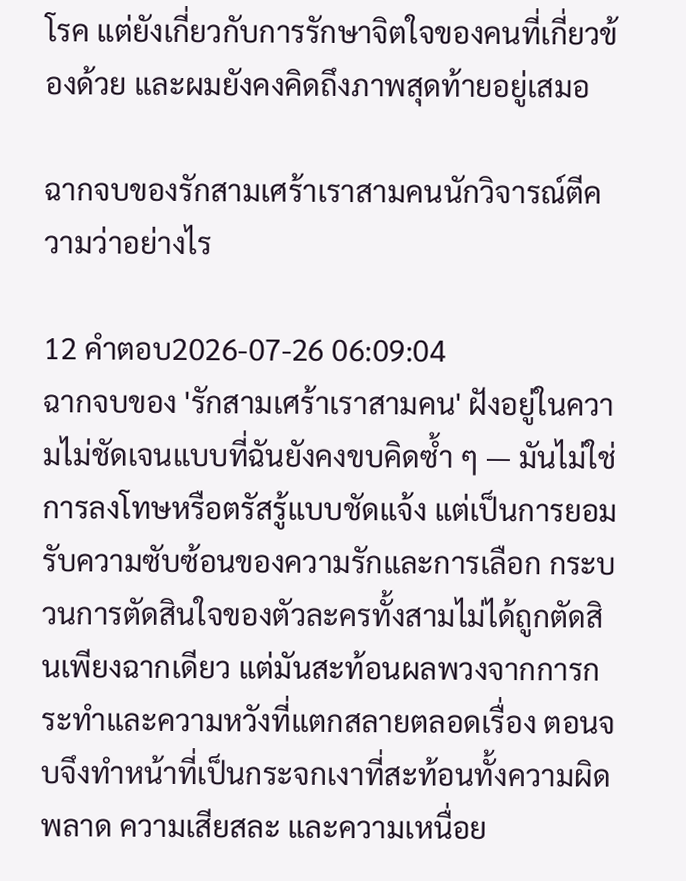โรค แต่ยังเกี่ยวกับการรักษาจิตใจของคนที่เกี่ยวข้องด้วย และผมยังคงคิดถึงภาพสุดท้ายอยู่เสมอ

ฉากจบของรักสามเศร้าเราสามคนนักวิจารณ์ตีความว่าอย่างไร

12 คำตอบ2026-07-26 06:09:04
ฉากจบของ 'รักสามเศร้าเราสามคน' ฝังอยู่ในความไม่ชัดเจนแบบที่ฉันยังคงขบคิดซ้ำ ๆ — มันไม่ใช่การลงโทษหรือตรัสรู้แบบชัดแจ้ง แต่เป็นการยอมรับความซับซ้อนของความรักและการเลือก กระบวนการตัดสินใจของตัวละครทั้งสามไม่ได้ถูกตัดสินเพียงฉากเดียว แต่มันสะท้อนผลพวงจากการกระทำและความหวังที่แตกสลายตลอดเรื่อง ตอนจบจึงทำหน้าที่เป็นกระจกเงาที่สะท้อนทั้งความผิดพลาด ความเสียสละ และความเหนื่อย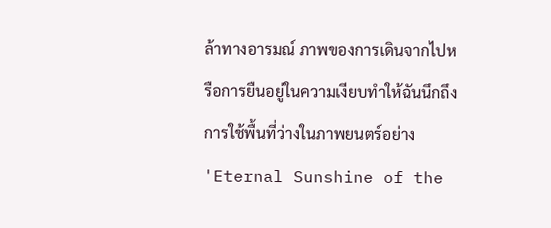ล้าทางอารมณ์ ภาพของการเดินจากไปหรือการยืนอยู่ในความเงียบทำให้ฉันนึกถึงการใช้พื้นที่ว่างในภาพยนตร์อย่าง 'Eternal Sunshine of the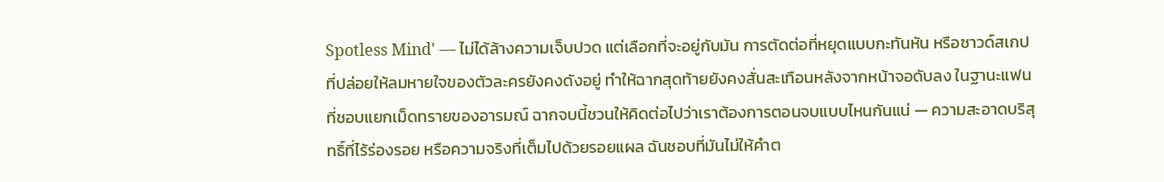Spotless Mind' — ไม่ได้ล้างความเจ็บปวด แต่เลือกที่จะอยู่กับมัน การตัดต่อที่หยุดแบบกะทันหัน หรือซาวด์สเกปที่ปล่อยให้ลมหายใจของตัวละครยังคงดังอยู่ ทำให้ฉากสุดท้ายยังคงสั่นสะเทือนหลังจากหน้าจอดับลง ในฐานะแฟนที่ชอบแยกเม็ดทรายของอารมณ์ ฉากจบนี้ชวนให้คิดต่อไปว่าเราต้องการตอนจบแบบไหนกันแน่ — ความสะอาดบริสุทธิ์ที่ไร้ร่องรอย หรือความจริงที่เต็มไปด้วยรอยแผล ฉันชอบที่มันไม่ให้คำต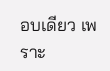อบเดียว เพราะ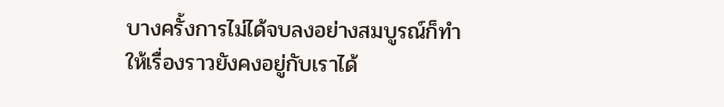บางครั้งการไม่ได้จบลงอย่างสมบูรณ์ก็ทำให้เรื่องราวยังคงอยู่กับเราได้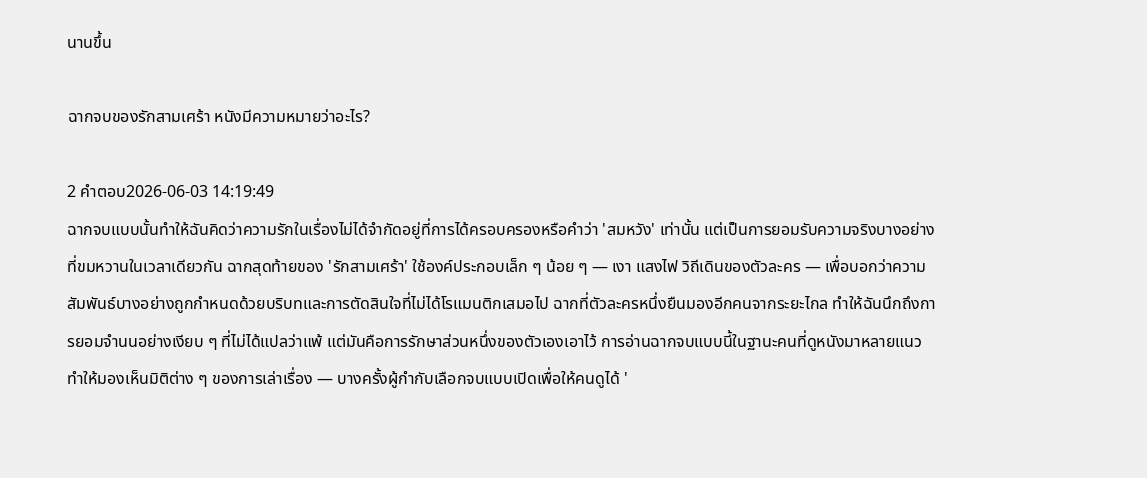นานขึ้น

ฉากจบของรักสามเศร้า หนังมีความหมายว่าอะไร?

2 คำตอบ2026-06-03 14:19:49
ฉากจบแบบนั้นทำให้ฉันคิดว่าความรักในเรื่องไม่ได้จำกัดอยู่ที่การได้ครอบครองหรือคำว่า 'สมหวัง' เท่านั้น แต่เป็นการยอมรับความจริงบางอย่างที่ขมหวานในเวลาเดียวกัน ฉากสุดท้ายของ 'รักสามเศร้า' ใช้องค์ประกอบเล็ก ๆ น้อย ๆ — เงา แสงไฟ วิถีเดินของตัวละคร — เพื่อบอกว่าความสัมพันธ์บางอย่างถูกกำหนดด้วยบริบทและการตัดสินใจที่ไม่ได้โรแมนติกเสมอไป ฉากที่ตัวละครหนึ่งยืนมองอีกคนจากระยะไกล ทำให้ฉันนึกถึงการยอมจำนนอย่างเงียบ ๆ ที่ไม่ได้แปลว่าแพ้ แต่มันคือการรักษาส่วนหนึ่งของตัวเองเอาไว้ การอ่านฉากจบแบบนี้ในฐานะคนที่ดูหนังมาหลายแนว ทำให้มองเห็นมิติต่าง ๆ ของการเล่าเรื่อง — บางครั้งผู้กำกับเลือกจบแบบเปิดเพื่อให้คนดูได้ '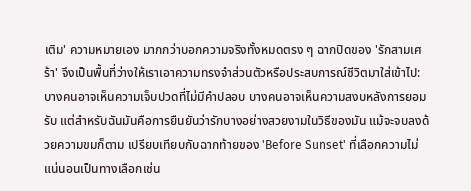เติม' ความหมายเอง มากกว่าบอกความจริงทั้งหมดตรง ๆ ฉากปิดของ 'รักสามเศร้า' จึงเป็นพื้นที่ว่างให้เราเอาความทรงจำส่วนตัวหรือประสบการณ์ชีวิตมาใส่เข้าไป: บางคนอาจเห็นความเจ็บปวดที่ไม่มีคำปลอบ บางคนอาจเห็นความสงบหลังการยอมรับ แต่สำหรับฉันมันคือการยืนยันว่ารักบางอย่างสวยงามในวิธีของมัน แม้จะจบลงด้วยความขมก็ตาม เปรียบเทียบกับฉากท้ายของ 'Before Sunset' ที่เลือกความไม่แน่นอนเป็นทางเลือกเช่น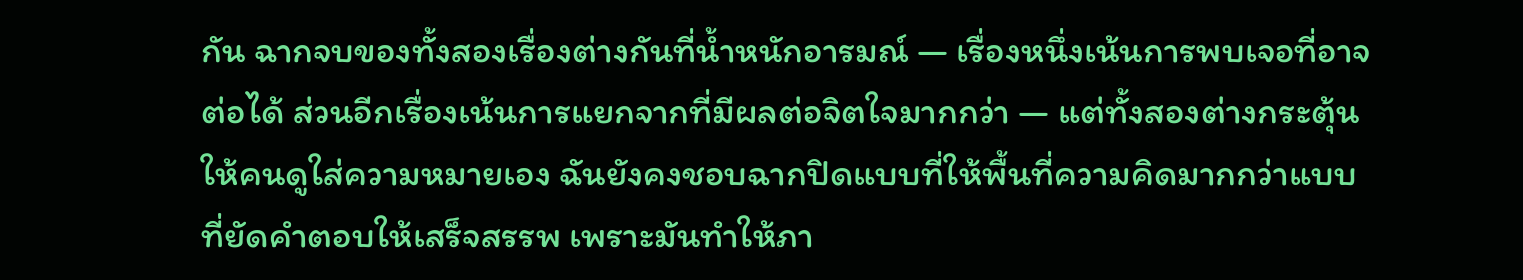กัน ฉากจบของทั้งสองเรื่องต่างกันที่น้ำหนักอารมณ์ — เรื่องหนึ่งเน้นการพบเจอที่อาจต่อได้ ส่วนอีกเรื่องเน้นการแยกจากที่มีผลต่อจิตใจมากกว่า — แต่ทั้งสองต่างกระตุ้นให้คนดูใส่ความหมายเอง ฉันยังคงชอบฉากปิดแบบที่ให้พื้นที่ความคิดมากกว่าแบบที่ยัดคำตอบให้เสร็จสรรพ เพราะมันทำให้ภา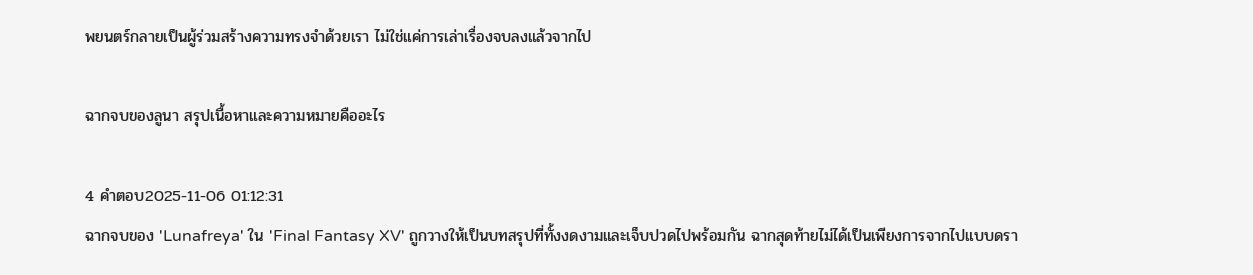พยนตร์กลายเป็นผู้ร่วมสร้างความทรงจำด้วยเรา ไม่ใช่แค่การเล่าเรื่องจบลงแล้วจากไป

ฉากจบของลูนา สรุปเนื้อหาและความหมายคืออะไร

4 คำตอบ2025-11-06 01:12:31
ฉากจบของ 'Lunafreya' ใน 'Final Fantasy XV' ถูกวางให้เป็นบทสรุปที่ทั้งงดงามและเจ็บปวดไปพร้อมกัน ฉากสุดท้ายไม่ได้เป็นเพียงการจากไปแบบดรา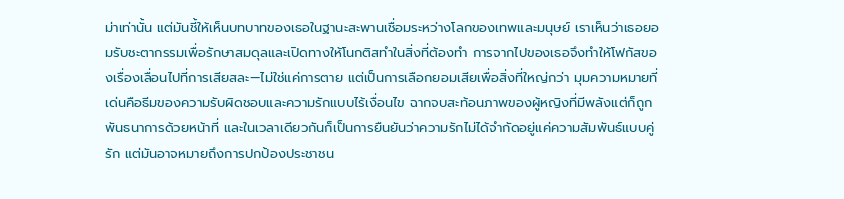ม่าเท่านั้น แต่มันชี้ให้เห็นบทบาทของเธอในฐานะสะพานเชื่อมระหว่างโลกของเทพและมนุษย์ เราเห็นว่าเธอยอมรับชะตากรรมเพื่อรักษาสมดุลและเปิดทางให้โนกติสทำในสิ่งที่ต้องทำ การจากไปของเธอจึงทำให้โฟกัสของเรื่องเลื่อนไปที่การเสียสละ—ไม่ใช่แค่การตาย แต่เป็นการเลือกยอมเสียเพื่อสิ่งที่ใหญ่กว่า มุมความหมายที่เด่นคือธีมของความรับผิดชอบและความรักแบบไร้เงื่อนไข ฉากจบสะท้อนภาพของผู้หญิงที่มีพลังแต่ก็ถูกพันธนาการด้วยหน้าที่ และในเวลาเดียวกันก็เป็นการยืนยันว่าความรักไม่ได้จำกัดอยู่แค่ความสัมพันธ์แบบคู่รัก แต่มันอาจหมายถึงการปกป้องประชาชน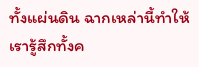ทั้งแผ่นดิน ฉากเหล่านี้ทำให้เรารู้สึกทั้งค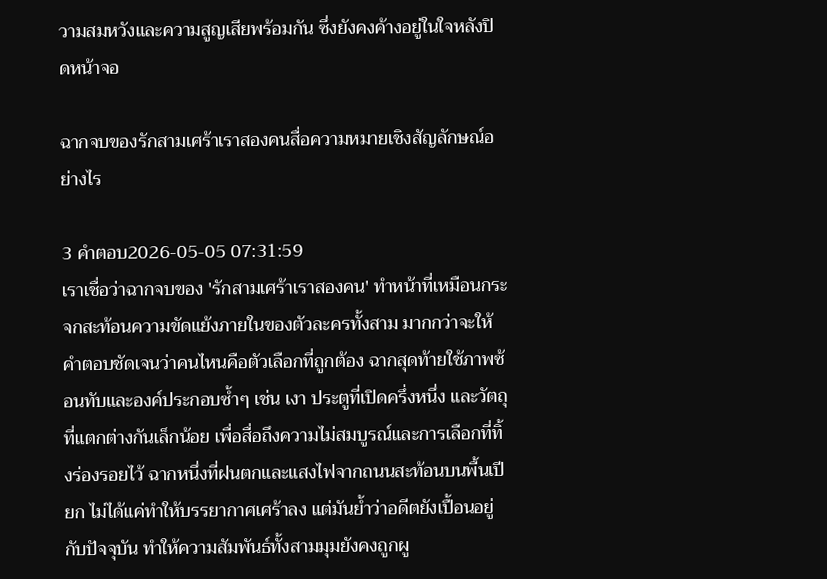วามสมหวังและความสูญเสียพร้อมกัน ซึ่งยังคงค้างอยู่ในใจหลังปิดหน้าจอ

ฉากจบของรักสามเศร้าเราสองคนสื่อความหมายเชิงสัญลักษณ์อย่างไร

3 คำตอบ2026-05-05 07:31:59
เราเชื่อว่าฉากจบของ 'รักสามเศร้าเราสองคน' ทำหน้าที่เหมือนกระจกสะท้อนความขัดแย้งภายในของตัวละครทั้งสาม มากกว่าจะให้คำตอบชัดเจนว่าคนไหนคือตัวเลือกที่ถูกต้อง ฉากสุดท้ายใช้ภาพซ้อนทับและองค์ประกอบซ้ำๆ เช่น เงา ประตูที่เปิดครึ่งหนึ่ง และวัตถุที่แตกต่างกันเล็กน้อย เพื่อสื่อถึงความไม่สมบูรณ์และการเลือกที่ทิ้งร่องรอยไว้ ฉากหนึ่งที่ฝนตกและแสงไฟจากถนนสะท้อนบนพื้นเปียก ไม่ได้แค่ทำให้บรรยากาศเศร้าลง แต่มันย้ำว่าอดีตยังเปื้อนอยู่กับปัจจุบัน ทำให้ความสัมพันธ์ทั้งสามมุมยังคงถูกผู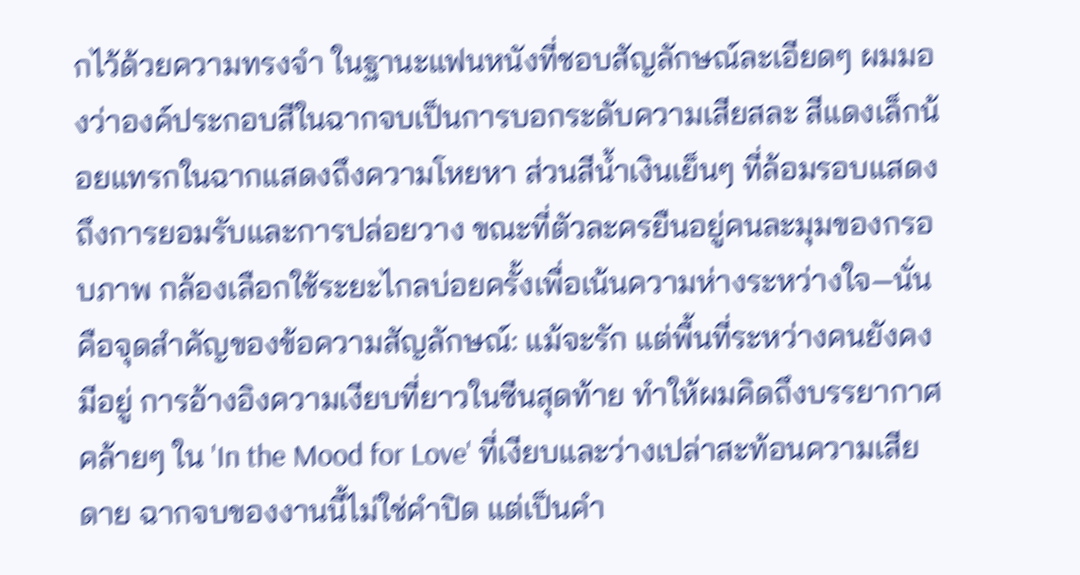กไว้ด้วยความทรงจำ ในฐานะแฟนหนังที่ชอบสัญลักษณ์ละเอียดๆ ผมมองว่าองค์ประกอบสีในฉากจบเป็นการบอกระดับความเสียสละ สีแดงเล็กน้อยแทรกในฉากแสดงถึงความโหยหา ส่วนสีน้ำเงินเย็นๆ ที่ล้อมรอบแสดงถึงการยอมรับและการปล่อยวาง ขณะที่ตัวละครยืนอยู่คนละมุมของกรอบภาพ กล้องเลือกใช้ระยะไกลบ่อยครั้งเพื่อเน้นความห่างระหว่างใจ—นั่นคือจุดสำคัญของข้อความสัญลักษณ์: แม้จะรัก แต่พื้นที่ระหว่างคนยังคงมีอยู่ การอ้างอิงความเงียบที่ยาวในซีนสุดท้าย ทำให้ผมคิดถึงบรรยากาศคล้ายๆ ใน 'In the Mood for Love' ที่เงียบและว่างเปล่าสะท้อนความเสียดาย ฉากจบของงานนี้ไม่ใช่คำปิด แต่เป็นคำ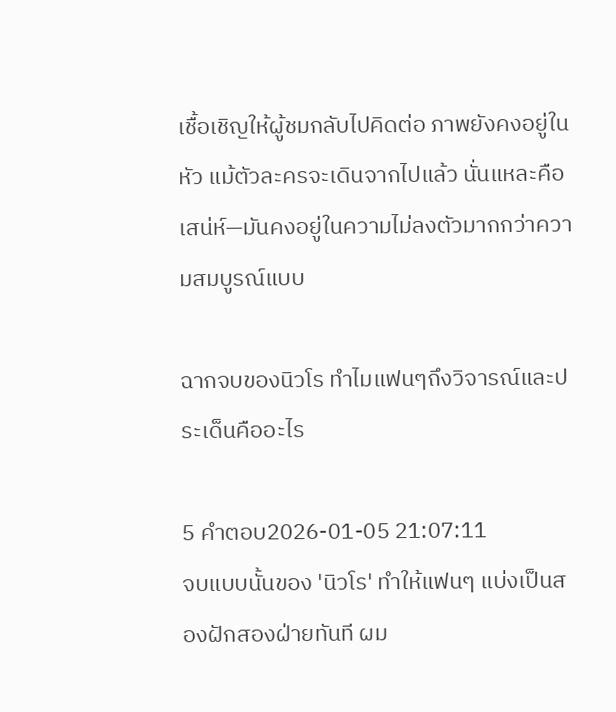เชื้อเชิญให้ผู้ชมกลับไปคิดต่อ ภาพยังคงอยู่ในหัว แม้ตัวละครจะเดินจากไปแล้ว นั่นแหละคือเสน่ห์—มันคงอยู่ในความไม่ลงตัวมากกว่าความสมบูรณ์แบบ

ฉากจบของนิวโร ทำไมแฟนๆถึงวิจารณ์และประเด็นคืออะไร

5 คำตอบ2026-01-05 21:07:11
จบแบบนั้นของ 'นิวโร' ทำให้แฟนๆ แบ่งเป็นสองฝักสองฝ่ายทันที ผม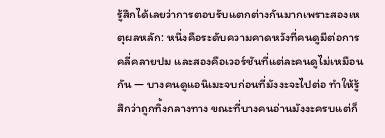รู้สึกได้เลยว่าการตอบรับแตกต่างกันมากเพราะสองเหตุผลหลัก: หนึ่งคือระดับความคาดหวังที่คนดูมีต่อการคลี่คลายปม และสองคือเวอร์ชันที่แต่ละคนดูไม่เหมือนกัน — บางคนดูแอนิเมะจบก่อนที่มังงะจะไปต่อ ทำให้รู้สึกว่าถูกทิ้งกลางทาง ขณะที่บางคนอ่านมังงะครบแต่ก็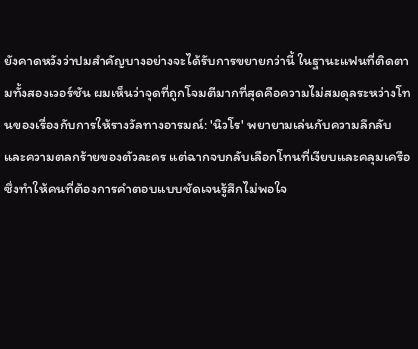ยังคาดหวังว่าปมสำคัญบางอย่างจะได้รับการขยายกว่านี้ ในฐานะแฟนที่ติดตามทั้งสองเวอร์ชัน ผมเห็นว่าจุดที่ถูกโจมตีมากที่สุดคือความไม่สมดุลระหว่างโทนของเรื่องกับการให้รางวัลทางอารมณ์: 'นิวโร' พยายามเล่นกับความลึกลับและความตลกร้ายของตัวละคร แต่ฉากจบกลับเลือกโทนที่เงียบและคลุมเครือ ซึ่งทำให้คนที่ต้องการคำตอบแบบชัดเจนรู้สึกไม่พอใจ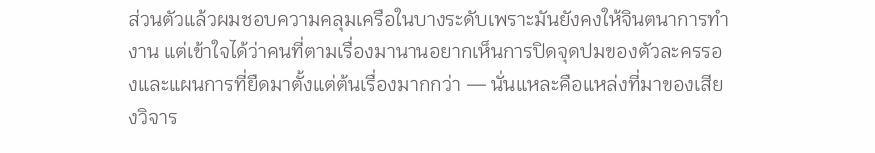ส่วนตัวแล้วผมชอบความคลุมเครือในบางระดับเพราะมันยังคงให้จินตนาการทำงาน แต่เข้าใจได้ว่าคนที่ตามเรื่องมานานอยากเห็นการปิดจุดปมของตัวละครรองและแผนการที่ยืดมาตั้งแต่ต้นเรื่องมากกว่า — นั่นแหละคือแหล่งที่มาของเสียงวิจาร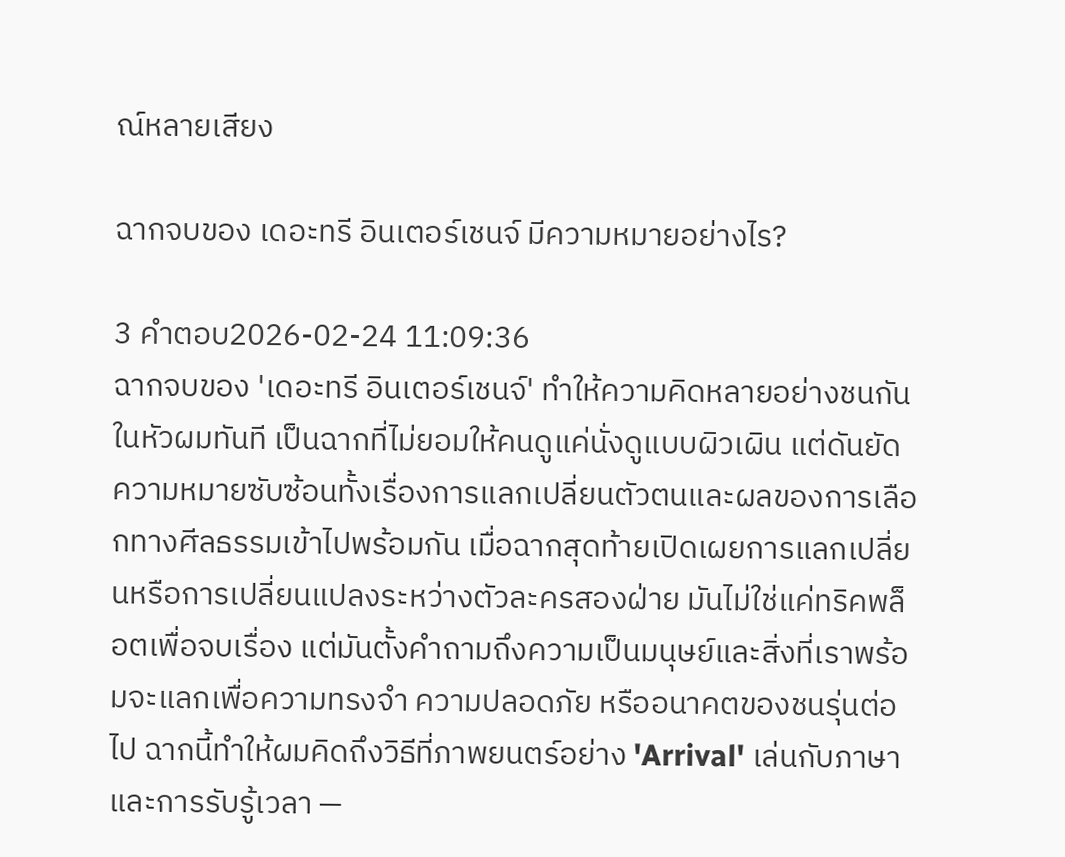ณ์หลายเสียง

ฉากจบของ เดอะทรี อินเตอร์เชนจ์ มีความหมายอย่างไร?

3 คำตอบ2026-02-24 11:09:36
ฉากจบของ 'เดอะทรี อินเตอร์เชนจ์' ทำให้ความคิดหลายอย่างชนกันในหัวผมทันที เป็นฉากที่ไม่ยอมให้คนดูแค่นั่งดูแบบผิวเผิน แต่ดันยัดความหมายซับซ้อนทั้งเรื่องการแลกเปลี่ยนตัวตนและผลของการเลือกทางศีลธรรมเข้าไปพร้อมกัน เมื่อฉากสุดท้ายเปิดเผยการแลกเปลี่ยนหรือการเปลี่ยนแปลงระหว่างตัวละครสองฝ่าย มันไม่ใช่แค่ทริคพล็อตเพื่อจบเรื่อง แต่มันตั้งคำถามถึงความเป็นมนุษย์และสิ่งที่เราพร้อมจะแลกเพื่อความทรงจำ ความปลอดภัย หรืออนาคตของชนรุ่นต่อไป ฉากนี้ทำให้ผมคิดถึงวิธีที่ภาพยนตร์อย่าง 'Arrival' เล่นกับภาษาและการรับรู้เวลา —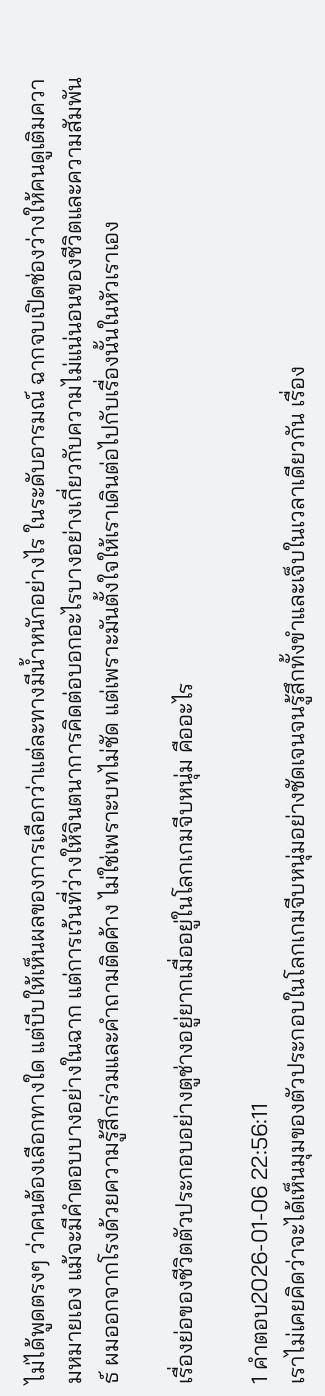ไม่ได้พูดตรงๆ ว่าคนต้องเลือกทางใด แต่บีบให้เห็นผลของการเลือกว่าแต่ละทางมีน้ำหนักอย่างไร ในระดับอารมณ์ ฉากจบเปิดช่องว่างให้คนดูเติมความหมายเอง แม้จะมีคำตอบบางอย่างในฉาก แต่การเว้นที่ว่างให้จินตนาการคิดต่อบอกอะไรบางอย่างเกี่ยวกับความไม่แน่นอนของชีวิตและความสัมพันธ์ ผมออกจากโรงด้วยความรู้สึกร่วมและคำถามติดค้าง ไม่ใช่เพราะบทไม่ชัด แต่เพราะมันตั้งใจให้เราเดินต่อไปกับเรื่องนั้นในหัวเราเอง

เรื่องย่อของชีวิตตัวประกอบอย่างตูช่างอยู่ยากเมื่ออยู่ในโลกเกมจีบหนุ่ม คืออะไร

1 คำตอบ2026-01-06 22:56:11
เราไม่เคยคิดว่าจะได้เห็นมุมของตัวประกอบในโลกเกมจีบหนุ่มอย่างชัดเจนจนรู้สึกทั้งขำและเจ็บในเวลาเดียวกัน เรื่อง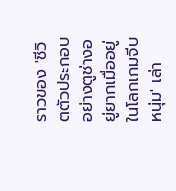ราวของ 'ชีวิตตัวประกอบอย่างตูช่างอยู่ยากเมื่ออยู่ในโลกเกมจีบหนุ่ม' เล่า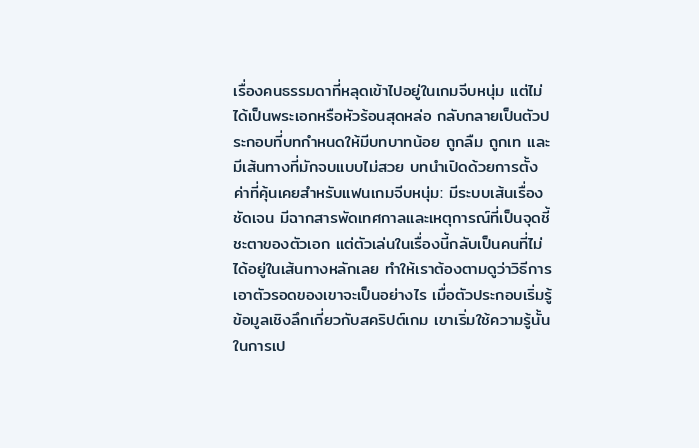เรื่องคนธรรมดาที่หลุดเข้าไปอยู่ในเกมจีบหนุ่ม แต่ไม่ได้เป็นพระเอกหรือหัวร้อนสุดหล่อ กลับกลายเป็นตัวประกอบที่บทกำหนดให้มีบทบาทน้อย ถูกลืม ถูกเท และมีเส้นทางที่มักจบแบบไม่สวย บทนำเปิดด้วยการตั้งค่าที่คุ้นเคยสำหรับแฟนเกมจีบหนุ่ม: มีระบบเส้นเรื่องชัดเจน มีฉากสารพัดเทศกาลและเหตุการณ์ที่เป็นจุดชี้ชะตาของตัวเอก แต่ตัวเล่นในเรื่องนี้กลับเป็นคนที่ไม่ได้อยู่ในเส้นทางหลักเลย ทำให้เราต้องตามดูว่าวิธีการเอาตัวรอดของเขาจะเป็นอย่างไร เมื่อตัวประกอบเริ่มรู้ข้อมูลเชิงลึกเกี่ยวกับสคริปต์เกม เขาเริ่มใช้ความรู้นั้นในการเป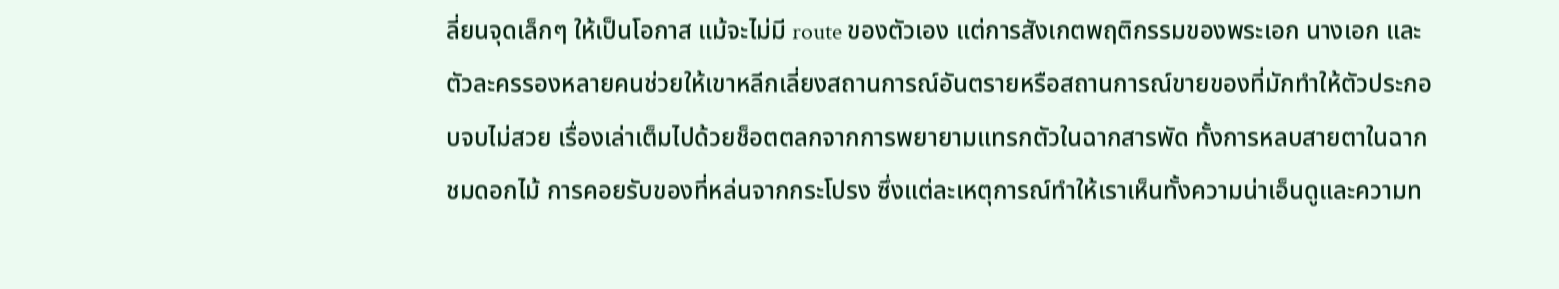ลี่ยนจุดเล็กๆ ให้เป็นโอกาส แม้จะไม่มี route ของตัวเอง แต่การสังเกตพฤติกรรมของพระเอก นางเอก และตัวละครรองหลายคนช่วยให้เขาหลีกเลี่ยงสถานการณ์อันตรายหรือสถานการณ์ขายของที่มักทำให้ตัวประกอบจบไม่สวย เรื่องเล่าเต็มไปด้วยช็อตตลกจากการพยายามแทรกตัวในฉากสารพัด ทั้งการหลบสายตาในฉากชมดอกไม้ การคอยรับของที่หล่นจากกระโปรง ซึ่งแต่ละเหตุการณ์ทำให้เราเห็นทั้งความน่าเอ็นดูและความท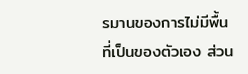รมานของการไม่มีพื้นที่เป็นของตัวเอง ส่วน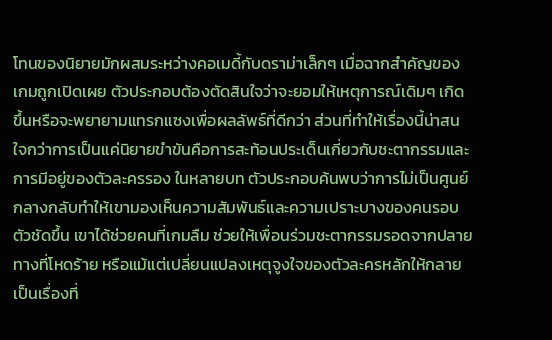โทนของนิยายมักผสมระหว่างคอเมดี้กับดราม่าเล็กๆ เมื่อฉากสำคัญของเกมถูกเปิดเผย ตัวประกอบต้องตัดสินใจว่าจะยอมให้เหตุการณ์เดิมๆ เกิดขึ้นหรือจะพยายามแทรกแซงเพื่อผลลัพธ์ที่ดีกว่า ส่วนที่ทำให้เรื่องนี้น่าสนใจกว่าการเป็นแค่นิยายขำขันคือการสะท้อนประเด็นเกี่ยวกับชะตากรรมและการมีอยู่ของตัวละครรอง ในหลายบท ตัวประกอบค้นพบว่าการไม่เป็นศูนย์กลางกลับทำให้เขามองเห็นความสัมพันธ์และความเปราะบางของคนรอบตัวชัดขึ้น เขาได้ช่วยคนที่เกมลืม ช่วยให้เพื่อนร่วมชะตากรรมรอดจากปลายทางที่โหดร้าย หรือแม้แต่เปลี่ยนแปลงเหตุจูงใจของตัวละครหลักให้กลายเป็นเรื่องที่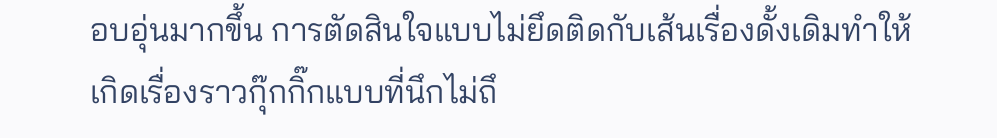อบอุ่นมากขึ้น การตัดสินใจแบบไม่ยึดติดกับเส้นเรื่องดั้งเดิมทำให้เกิดเรื่องราวกุ๊กกิ๊กแบบที่นึกไม่ถึ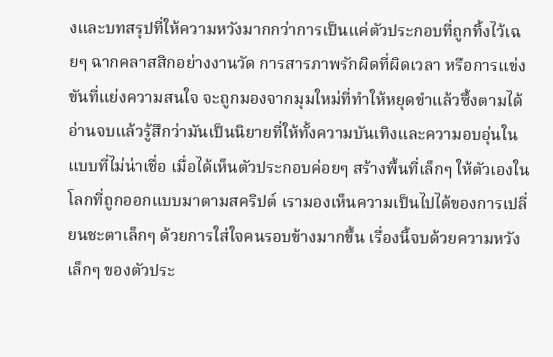งและบทสรุปที่ให้ความหวังมากกว่าการเป็นแค่ตัวประกอบที่ถูกทิ้งไว้เฉยๆ ฉากคลาสสิกอย่างงานวัด การสารภาพรักผิดที่ผิดเวลา หรือการแข่งขันที่แย่งความสนใจ จะถูกมองจากมุมใหม่ที่ทำให้หยุดขำแล้วซึ้งตามได้ อ่านจบแล้วรู้สึกว่ามันเป็นนิยายที่ให้ทั้งความบันเทิงและความอบอุ่นในแบบที่ไม่น่าเชื่อ เมื่อได้เห็นตัวประกอบค่อยๆ สร้างพื้นที่เล็กๆ ให้ตัวเองในโลกที่ถูกออกแบบมาตามสคริปต์ เรามองเห็นความเป็นไปได้ของการเปลี่ยนชะตาเล็กๆ ด้วยการใส่ใจคนรอบข้างมากขึ้น เรื่องนี้จบด้วยความหวังเล็กๆ ของตัวประ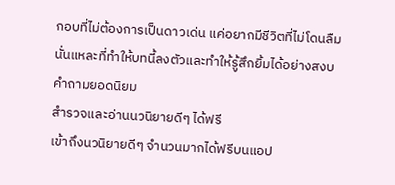กอบที่ไม่ต้องการเป็นดาวเด่น แค่อยากมีชีวิตที่ไม่โดนลืม นั่นแหละที่ทำให้บทนี้ลงตัวและทำให้รู้สึกยิ้มได้อย่างสงบ
คำถามยอดนิยม
สำรวจและอ่านนวนิยายดีๆ ได้ฟรี
เข้าถึงนวนิยายดีๆ จำนวนมากได้ฟรีบนแอป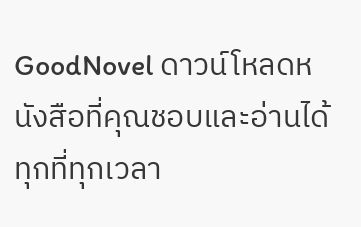GoodNovel ดาวน์โหลดหนังสือที่คุณชอบและอ่านได้ทุกที่ทุกเวลา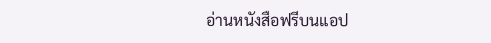อ่านหนังสือฟรีบนแอป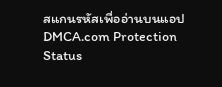สแกนรหัสเพื่ออ่านบนแอป
DMCA.com Protection Status